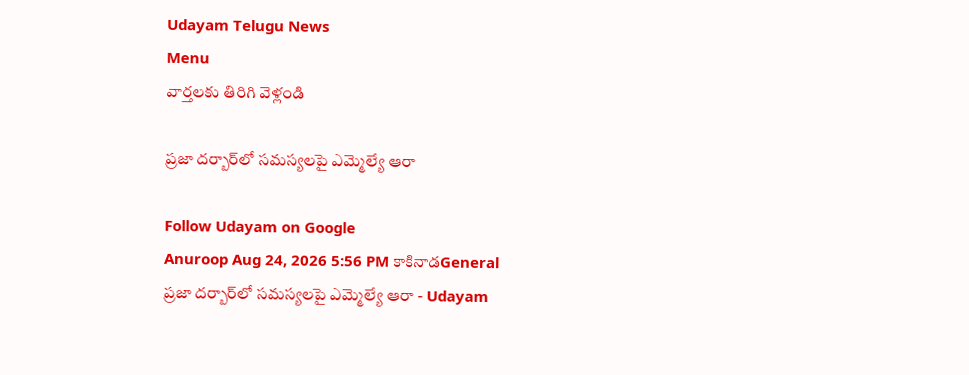Udayam Telugu News
Menu
వార్తలకు తిరిగి వెళ్లండి

ప్రజా దర్బార్‌లో సమస్యలపై ఎమ్మెల్యే ఆరా

Follow Udayam on Google
Anuroop Aug 24, 2026 5:56 PM కాకినాడGeneral
ప్రజా దర్బార్‌లో సమస్యలపై ఎమ్మెల్యే ఆరా - Udayam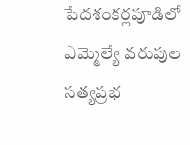పేదశంకర్లపూడిలో ఎమ్మెల్యే వరుపుల సత్యప్రభ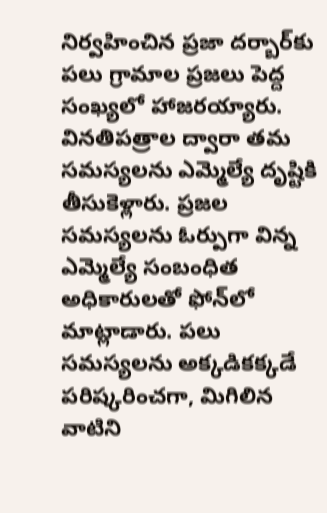నిర్వహించిన ప్రజా దర్బార్‌కు పలు గ్రామాల ప్రజలు పెద్ద సంఖ్యలో హాజరయ్యారు. వినతిపత్రాల ద్వారా తమ సమస్యలను ఎమ్మెల్యే దృష్టికి తీసుకెళ్లారు. ప్రజల సమస్యలను ఓర్పుగా విన్న ఎమ్మెల్యే సంబంధిత అధికారులతో ఫోన్‌లో మాట్లాడారు. పలు సమస్యలను అక్కడికక్కడే పరిష్కరించగా, మిగిలిన వాటిని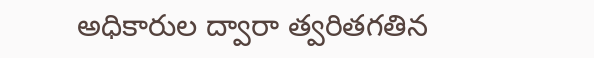అధికారుల ద్వారా త్వరితగతిన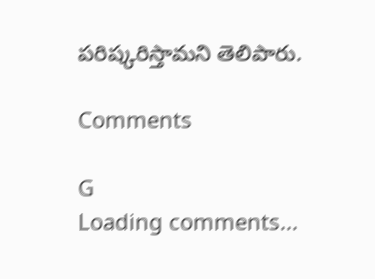పరిష్కరిస్తామని తెలిపారు.

Comments

G
Loading comments...